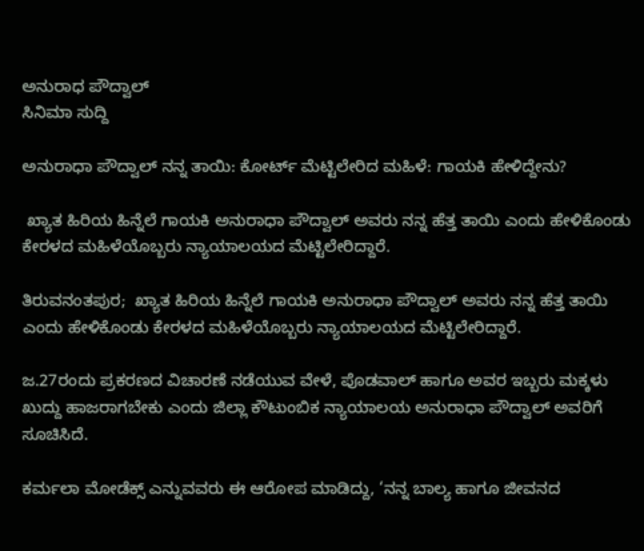ಅನುರಾಧ ಪೌದ್ವಾಲ್
ಸಿನಿಮಾ ಸುದ್ದಿ

ಅನುರಾಧಾ ಪೌದ್ವಾಲ್ ನನ್ನ ತಾಯಿ: ಕೋರ್ಟ್ ಮೆಟ್ಟಿಲೇರಿದ ಮಹಿಳೆ: ಗಾಯಕಿ ಹೇಳಿದ್ದೇನು?

 ಖ್ಯಾತ ಹಿರಿಯ ಹಿನ್ನೆಲೆ ಗಾಯಕಿ ಅನುರಾಧಾ ಪೌದ್ವಾಲ್ ಅವರು ನನ್ನ ಹೆತ್ತ ತಾಯಿ ಎಂದು ಹೇಳಿಕೊಂಡು ಕೇರಳದ ಮಹಿಳೆಯೊಬ್ಬರು ನ್ಯಾಯಾಲಯದ ಮೆಟ್ಟಿಲೇರಿದ್ದಾರೆ.

ತಿರುವನಂತಪುರ;  ಖ್ಯಾತ ಹಿರಿಯ ಹಿನ್ನೆಲೆ ಗಾಯಕಿ ಅನುರಾಧಾ ಪೌದ್ವಾಲ್ ಅವರು ನನ್ನ ಹೆತ್ತ ತಾಯಿ ಎಂದು ಹೇಳಿಕೊಂಡು ಕೇರಳದ ಮಹಿಳೆಯೊಬ್ಬರು ನ್ಯಾಯಾಲಯದ ಮೆಟ್ಟಿಲೇರಿದ್ದಾರೆ.

ಜ.27ರಂದು ಪ್ರಕರಣದ ವಿಚಾರಣೆ ನಡೆಯುವ ವೇಳೆ, ಪೊಡವಾಲ್ ಹಾಗೂ ಅವರ ಇಬ್ಬರು ಮಕ್ಕಳು ಖುದ್ದು ಹಾಜರಾಗಬೇಕು ಎಂದು ಜಿಲ್ಲಾ ಕೌಟುಂಬಿಕ ನ್ಯಾಯಾಲಯ ಅನುರಾಧಾ ಪೌದ್ವಾಲ್ ಅವರಿಗೆ ಸೂಚಿಸಿದೆ.

ಕರ್ಮಲಾ ಮೋಡೆಕ್ಸ್ ಎನ್ನುವವರು ಈ ಆರೋಪ ಮಾಡಿದ್ದು, ‘ನನ್ನ ಬಾಲ್ಯ ಹಾಗೂ ಜೀವನದ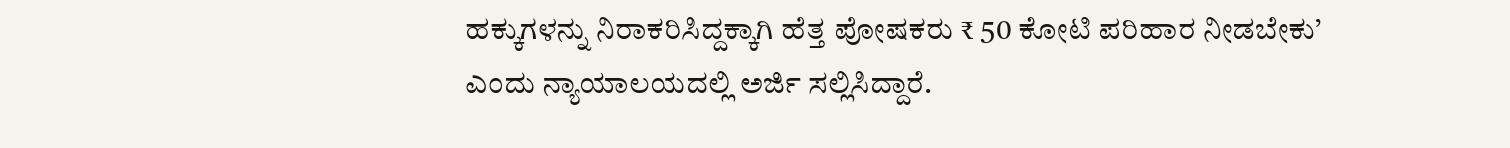ಹಕ್ಕುಗಳನ್ನು ನಿರಾಕರಿಸಿದ್ದಕ್ಕಾಗಿ ಹೆತ್ತ ಪೋಷಕರು ₹ 50 ಕೋಟಿ ಪರಿಹಾರ ನೀಡಬೇಕು’ ಎಂದು ನ್ಯಾಯಾಲಯದಲ್ಲಿ ಅರ್ಜಿ ಸಲ್ಲಿಸಿದ್ದಾರೆ.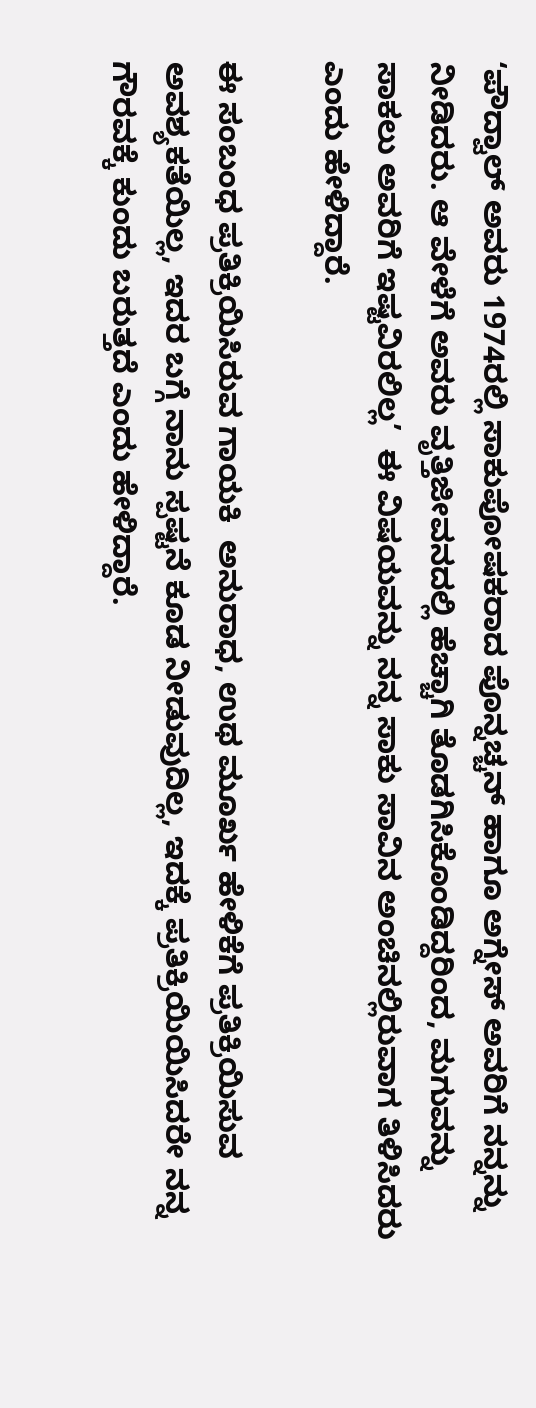‘ಪೌದ್ವಾಲ್ ಅವರು 1974ರಲ್ಲಿ ಸಾಕುಪೋಷಕರಾದ ಪೊನ್ನಚ್ಚನ್ ಹಾಗೂ ಅಗ್ನೇಸ್‌ ಅವರಿಗೆ ನನ್ನನ್ನು ನೀಡಿದರು. ಆ ವೇಳೆಗೆ ಅವರು ವೃತ್ತಿಜೀವನದಲ್ಲಿ ಹೆಚ್ಚಾಗಿ ತೊಡಗಿಸಿಕೊಂಡಿದ್ದರಿಂದ, ಮಗುವನ್ನು ಸಾಕಲು ಅವರಿಗೆ ಇಷ್ಟವಿರಲಿಲ್ಲ’  ಈ ವಿಷಯವನ್ನು ನನ್ನ ಸಾಕು ಸಾವಿನ ಅಂಚಿನಲ್ಲಿರುವಾಗ ತಿಳಿಸಿದರು ಎಂದು ಹೇಳಿದ್ದಾರೆ.

ಈ ಸಂಬಂಧ ಪ್ರತಿಕ್ರಿಯಿಸಿರುವ ಗಾಯಕಿ  ಅನುರಾಧ, ಉಥ ಮೂರ್ಖ ಹೇಳಿಕೆಗೆ ಪ್ರತಿಕ್ರಿಯಿಸುವ ಅವಶ್ಯಕತೆಯಿಲ್ಲ, ಇದರ ಬಗ್ಗೆ ನಾನು ಸ್ಪಷ್ಟನೆ ಕೂಡ ನೀಡುವುದಿಲ್ಲ, ಇದಕ್ಕೆ ಪ್ರತಿಕ್ರಿಯಿಯಿಸಿದರೇ ನನ್ನ ಗೌರವಕ್ಕೆ ಕುಂದು ಬರುತ್ತದೆ ಎಂದು ಹೇಳಿದ್ದಾರೆ.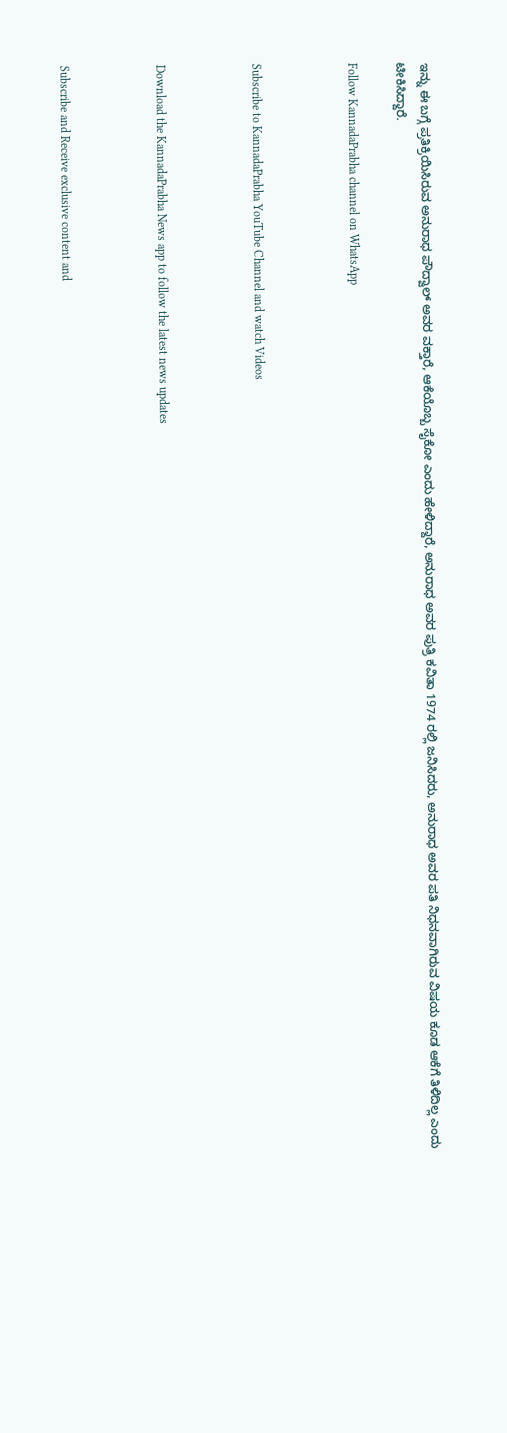ಇನ್ನು ಈ ಬಗ್ಗೆ ಪ್ರತಿಕ್ರಿಯಿಸಿರುವ ಅನುರಾಧ ಪೌದ್ವಾಲ್ ಅವರ ವಕ್ತಾರೆ, ಆಕೆಯೊಬ್ಬ ಸೈಕೋ ಎಂದು ಹೇಳಿದ್ದಾರೆ, ಅನುರಾಧ ಅವರ ಪುತ್ರಿ ಕವಿತಾ 1974 ರಲ್ಲಿ ಜನಿಸಿದರು, ಅನುರಾಧ ಅವರ ಪತಿ ನಿಧನವಾಗಿರುವ ವಿಷಯ ಕೂಡ ಆಕೆಗೆ ತಿಳಿದಿಲ್ಲ ಎಂದು ಟೀಕಿಸಿದ್ದಾರೆ.

Follow KannadaPrabha channel on WhatsApp



Subscribe to KannadaPrabha YouTube Channel and watch Videos



Download the KannadaPrabha News app to follow the latest news updates



Subscribe and Receive exclusive content and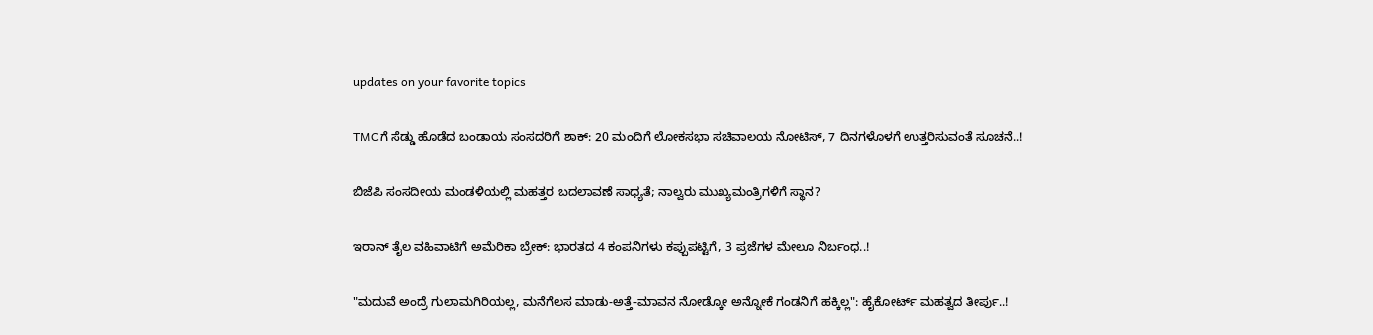updates on your favorite topics

TMCಗೆ ಸೆಡ್ಡು ಹೊಡೆದ ಬಂಡಾಯ ಸಂಸದರಿಗೆ ಶಾಕ್‌: 20 ಮಂದಿಗೆ ಲೋಕಸಭಾ ಸಚಿವಾಲಯ ನೋಟಿಸ್‌, 7 ದಿನಗಳೊಳಗೆ ಉತ್ತರಿಸುವಂತೆ ಸೂಚನೆ..!

ಬಿಜೆಪಿ ಸಂಸದೀಯ ಮಂಡಳಿಯಲ್ಲಿ ಮಹತ್ತರ ಬದಲಾವಣೆ ಸಾಧ್ಯತೆ; ನಾಲ್ವರು ಮುಖ್ಯಮಂತ್ರಿಗಳಿಗೆ ಸ್ಥಾನ?

ಇರಾನ್‌ ತೈಲ ವಹಿವಾಟಿಗೆ ಅಮೆರಿಕಾ ಬ್ರೇಕ್: ಭಾರತದ 4 ಕಂಪನಿಗಳು ಕಪ್ಪುಪಟ್ಟಿಗೆ, 3 ಪ್ರಜೆಗಳ ಮೇಲೂ ನಿರ್ಬಂಧ..!

"ಮದುವೆ ಅಂದ್ರೆ ಗುಲಾಮಗಿರಿಯಲ್ಲ, ಮನೆಗೆಲಸ ಮಾಡು-ಅತ್ತೆ-ಮಾವನ ನೋಡ್ಕೋ ಅನ್ನೋಕೆ ಗಂಡನಿಗೆ ಹಕ್ಕಿಲ್ಲ": ಹೈಕೋರ್ಟ್ ಮಹತ್ವದ ತೀರ್ಪು..!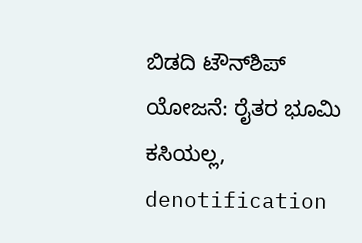ಬಿಡದಿ ಟೌನ್‌ಶಿಪ್‌ ಯೋಜನೆ: ರೈತರ ಭೂಮಿ ಕಸಿಯಲ್ಲ, denotification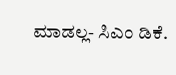ಮಾಡಲ್ಲ- ಸಿಎಂ ಡಿಕೆ.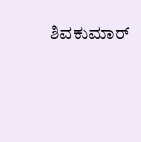ಶಿವಕುಮಾರ್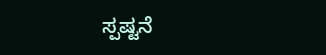ಸ್ಪಷ್ಟನೆ